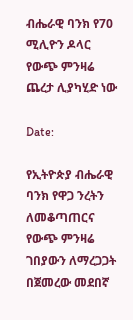ብሔራዊ ባንክ የ70 ሚሊዮን ዶላር የውጭ ምንዛሬ ጨረታ ሊያካሂድ ነው

Date:

የኢትዮጵያ ብሔራዊ ባንክ የዋጋ ንረትን ለመቆጣጠርና የውጭ ምንዛሬ ገበያውን ለማረጋጋት በጀመረው መደበኛ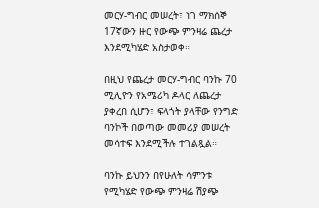መርሃ-ግብር መሠረት፣ ነገ ማክሰኞ 17ኛውን ዙር የውጭ ምንዛሬ ጨረታ እንደሚካሄድ አስታወቀ።

በዚህ የጨረታ መርሃ-ግብር ባንኩ 70 ሚሊዮን የአሜሪካ ዶላር ለጨረታ ያቀረበ ሲሆን፣ ፍላጎት ያላቸው የንግድ ባንኮች በወጣው መመሪያ መሠረት መሳተፍ እንደሚችሉ ተገልጿል።

ባንኩ ይህንን በየሁለት ሳምንቱ የሚካሄድ የውጭ ምንዛሬ ሽያጭ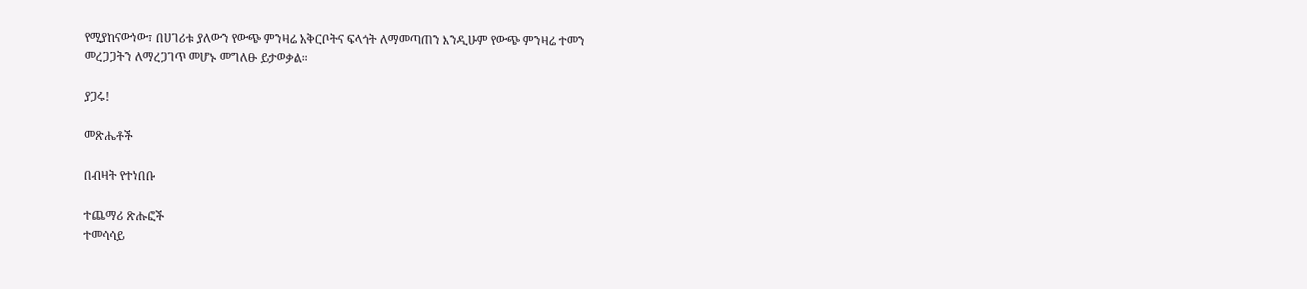የሚያከናውነው፣ በሀገሪቱ ያለውን የውጭ ምንዛሬ አቅርቦትና ፍላጎት ለማመጣጠን እንዲሁም የውጭ ምንዛሬ ተመን መረጋጋትን ለማረጋገጥ መሆኑ መግለፁ ይታወቃል።

ያጋሩ!

መጽሔቶች

በብዛት የተነበቡ

ተጨማሪ ጽሑፎች
ተመሳሳይ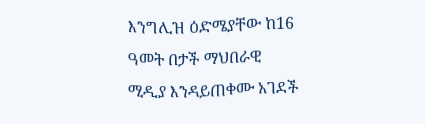እንግሊዝ ዕድሜያቸው ከ16 ዓመት በታች ማህበራዊ ሚዲያ እንዳይጠቀሙ አገደች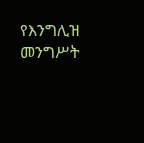የእንግሊዝ መንግሥት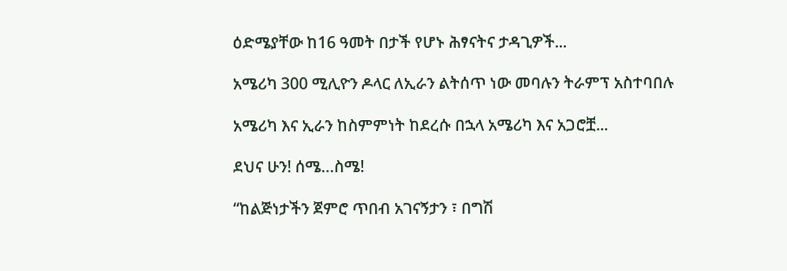ዕድሜያቸው ከ16 ዓመት በታች የሆኑ ሕፃናትና ታዳጊዎች...

አሜሪካ 300 ሚሊዮን ዶላር ለኢራን ልትሰጥ ነው መባሉን ትራምፕ አስተባበሉ

አሜሪካ እና ኢራን ከስምምነት ከደረሱ በኋላ አሜሪካ እና አጋሮቿ...

ደህና ሁን! ሰሜ…ስሜ!

“ከልጅነታችን ጀምሮ ጥበብ አገናኝታን ፣ በግሽ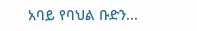አባይ የባህል ቡድን...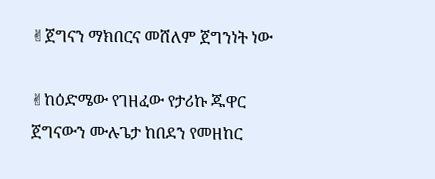✌ጀግናን ማክበርና መሸለም ጀግንነት ነው

✌ከዕድሜው የገዘፈው የታሪኩ ጁዋር ጀግናውን ሙሉጌታ ከበደን የመዘከር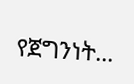የጀግንነት...